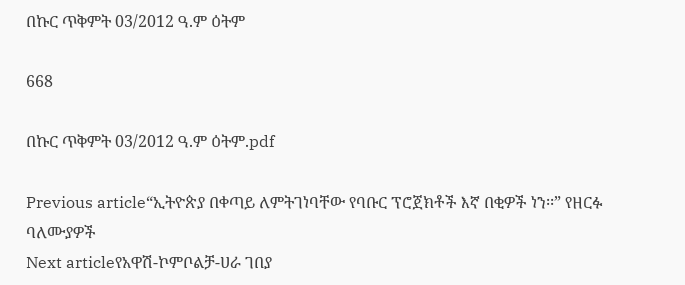በኩር ጥቅምት 03/2012 ዓ.ም ዕትም

668

በኩር ጥቅምት 03/2012 ዓ.ም ዕትም.pdf

Previous article“ኢትዮጵያ በቀጣይ ለምትገነባቸው የባቡር ፕሮጀክቶች እኛ በቂዎች ነን፡፡” የዘርፉ ባለሙያዎች
Next articleየአዋሽ-ኮምቦልቻ-ሀራ ገበያ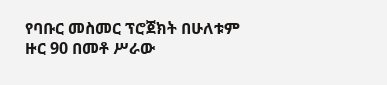የባቡር መስመር ፕሮጀክት በሁለቱም ዙር 90 በመቶ ሥራው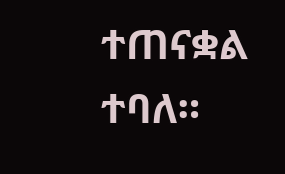ተጠናቋል ተባለ።